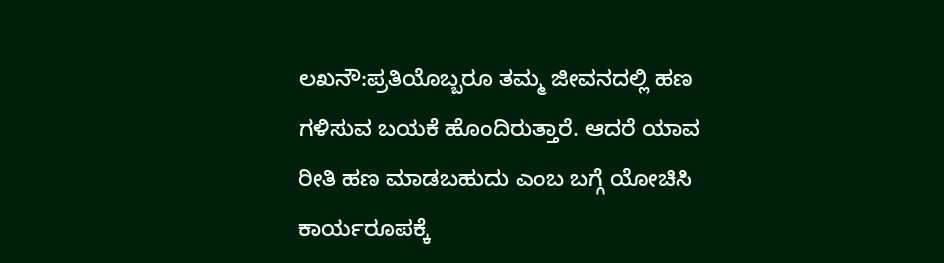ಲಖನೌ:ಪ್ರತಿಯೊಬ್ಬರೂ ತಮ್ಮ ಜೀವನದಲ್ಲಿ ಹಣ ಗಳಿಸುವ ಬಯಕೆ ಹೊಂದಿರುತ್ತಾರೆ. ಆದರೆ ಯಾವ ರೀತಿ ಹಣ ಮಾಡಬಹುದು ಎಂಬ ಬಗ್ಗೆ ಯೋಚಿಸಿ ಕಾರ್ಯರೂಪಕ್ಕೆ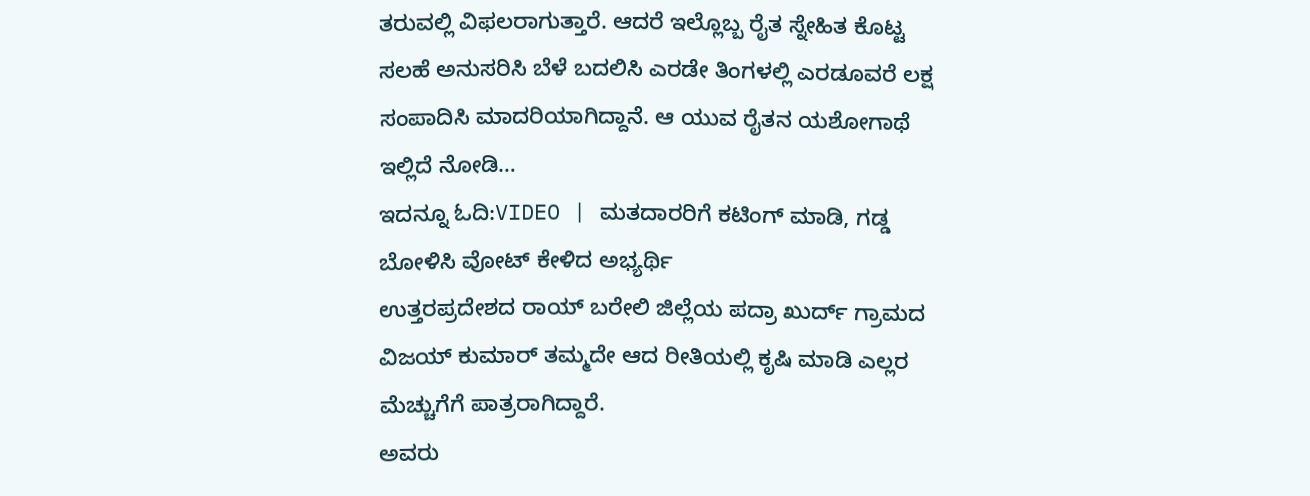ತರುವಲ್ಲಿ ವಿಫಲರಾಗುತ್ತಾರೆ. ಆದರೆ ಇಲ್ಲೊಬ್ಬ ರೈತ ಸ್ನೇಹಿತ ಕೊಟ್ಟ ಸಲಹೆ ಅನುಸರಿಸಿ ಬೆಳೆ ಬದಲಿಸಿ ಎರಡೇ ತಿಂಗಳಲ್ಲಿ ಎರಡೂವರೆ ಲಕ್ಷ ಸಂಪಾದಿಸಿ ಮಾದರಿಯಾಗಿದ್ದಾನೆ. ಆ ಯುವ ರೈತನ ಯಶೋಗಾಥೆ ಇಲ್ಲಿದೆ ನೋಡಿ…
ಇದನ್ನೂ ಓದಿ:VIDEO | ಮತದಾರರಿಗೆ ಕಟಿಂಗ್‌ ಮಾಡಿ, ಗಡ್ಡ ಬೋಳಿಸಿ ವೋಟ್ ಕೇಳಿದ ಅಭ್ಯರ್ಥಿ
ಉತ್ತರಪ್ರದೇಶದ ರಾಯ್ ಬರೇಲಿ ಜಿಲ್ಲೆಯ ಪದ್ರಾ ಖುರ್ದ್ ಗ್ರಾಮದ ವಿಜಯ್ ಕುಮಾರ್ ತಮ್ಮದೇ ಆದ ರೀತಿಯಲ್ಲಿ ಕೃಷಿ ಮಾಡಿ ಎಲ್ಲರ ಮೆಚ್ಚುಗೆಗೆ ಪಾತ್ರರಾಗಿದ್ದಾರೆ.
ಅವರು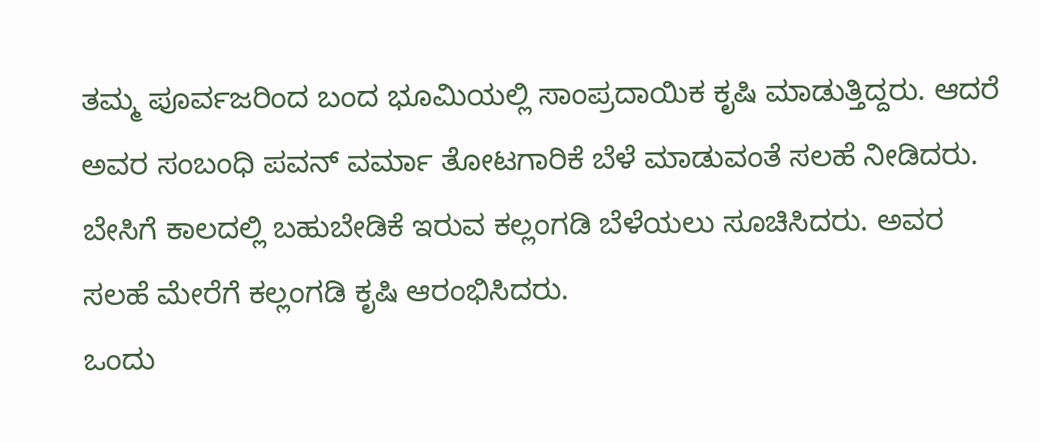ತಮ್ಮ ಪೂರ್ವಜರಿಂದ ಬಂದ ಭೂಮಿಯಲ್ಲಿ ಸಾಂಪ್ರದಾಯಿಕ ಕೃಷಿ ಮಾಡುತ್ತಿದ್ದರು. ಆದರೆ ಅವರ ಸಂಬಂಧಿ ಪವನ್ ವರ್ಮಾ ತೋಟಗಾರಿಕೆ ಬೆಳೆ ಮಾಡುವಂತೆ ಸಲಹೆ ನೀಡಿದರು. ಬೇಸಿಗೆ ಕಾಲದಲ್ಲಿ ಬಹುಬೇಡಿಕೆ ಇರುವ ಕಲ್ಲಂಗಡಿ ಬೆಳೆಯಲು ಸೂಚಿಸಿದರು. ಅವರ ಸಲಹೆ ಮೇರೆಗೆ ಕಲ್ಲಂಗಡಿ ಕೃಷಿ ಆರಂಭಿಸಿದರು.
ಒಂದು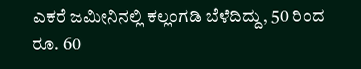ಎಕರೆ ಜಮೀನಿನಲ್ಲಿ ಕಲ್ಲಂಗಡಿ ಬೆಳೆದಿದ್ದು, 50 ರಿಂದ ರೂ. 60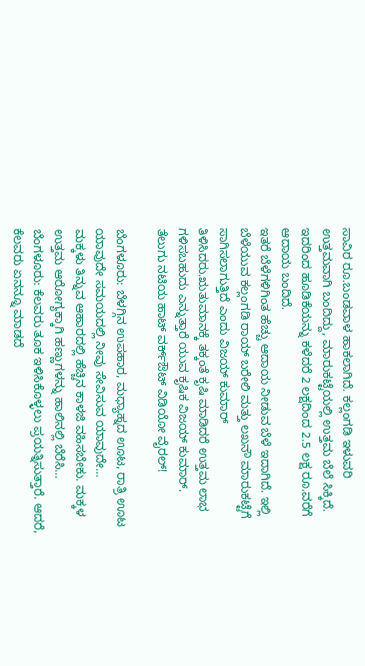ಸಾವಿರ ರೂ.ಬಂಡವಾಳ ಹಾಕಲಾಗಿದೆ. ಕಲ್ಲಂಗಡಿ ಇಳುವರಿ ಉತ್ತಮವಾಗಿ ಬಂದಿದ್ದು, ಮಾರುಕಟ್ಟೆಯಲ್ಲಿ ಉತ್ತಮ ಬೆಲೆ ಸಿಕ್ಕಿದೆ. ಇದರಿಂದ ಹೂಡಿಕೆಯನ್ನು ಕಳೆದರೆ 2 ಲಕ್ಷದಿಂದ 2.5 ಲಕ್ಷ ರೂ.ವರೆಗೆ ಆದಾಯ ಬಂದಿದೆ.
ಇತರೆ ಬೆಳೆಗಳಿಗಿಂತ ಹೆಚ್ಚು ಆದಾಯ ನೀಡುವ ಬೆಳೆ ಇದಾಗಿದೆ. ಇಲ್ಲಿ ಬೆಳೆಯುವ ಕಲ್ಲಂಗಡಿ ರಾಯ್ ಬರೇಲಿ ಮತ್ತು ಲಖನೌ ಮಾರುಕಟ್ಟೆಗೆ ಸಾಗಿಸಲಾಗುತ್ತಿದೆ ಎಂದು ವಿಜಯ್ ಕುಮಾರ್ ತಿಳಿಸಿದರು.ಋತುಮಾನಕ್ಕೆ ತಕ್ಕಂತೆ ಕೃಷಿ ಮಾಡಿದರೆ ಉತ್ತಮ ಲಾಭ ಗಳಿಸಬಹುದು ಎನ್ನುತ್ತಾರೆ ಯುವ ಕೃಷಿಕ ವಿಜಯ್ ಕುಮಾರ್.
ತೆಲುಗು ನಟಿಯ ಹಾಟ್ ವರ್ಕ್ಔಟ್ ವಿಡಿಯೋ ವೈರಲ್!

ಬೆಂಗಳೂರು: ಬೆಳಗ್ಗಿನ ಉಪಹಾರ, ಮಧ್ಯಾಹ್ನದ ಊಟ, ರಾತ್ರಿ ಊಟ ಯಾವುದೇ ಸಮಯದಲ್ಲಿ ನೀವು ಸೇವಿಸುವ ಯಾವುದೇ…
ಮಕ್ಕಳು ತಿನ್ನುವ ಆಹಾರದಲ್ಲಿ ಹೆಚ್ಚಿನ ಕಾಳಜಿ ವಹಿಸಬೇಕು. ಮಕ್ಕಳ ಉತ್ತಮ ಆರೋಗ್ಯಕ್ಕಾಗಿ ಹಣ್ಣುಗಳನ್ನು ಹಾಲಿನಲ್ಲಿ ಬೆರೆಸಿ…
ಬೆಂಗಳೂರು: ಕೆಲವರು ತೂಕ ಇಳಿಸಿಕೊಳ್ಳಲು ಪ್ರಯತ್ನಿಸುತ್ತಾರೆ. ಆದರೆ, ಕೆಲವರು ಏನನ್ನೂ ಮಾಡದೆ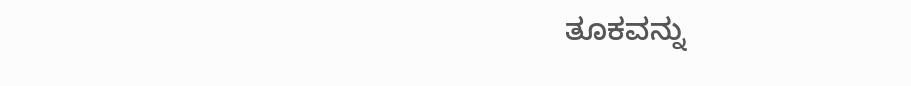ತೂಕವನ್ನು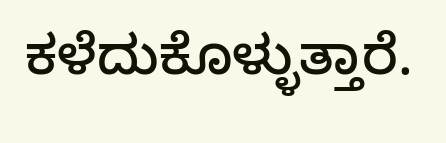ಕಳೆದುಕೊಳ್ಳುತ್ತಾರೆ.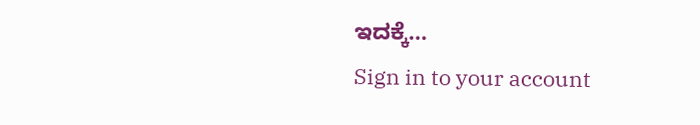ಇದಕ್ಕೆ…
Sign in to your account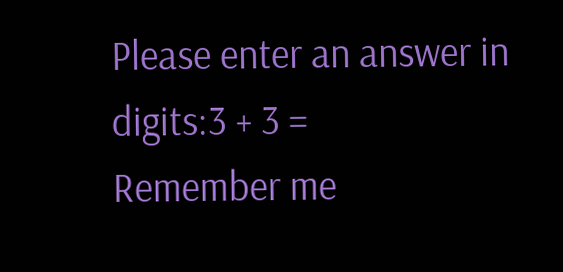Please enter an answer in digits:3 + 3 =
Remember me